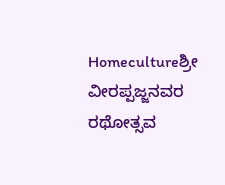Homecultureಶ್ರೀ ವೀರಪ್ಪಜ್ಜನವರ ರಥೋತ್ಸವ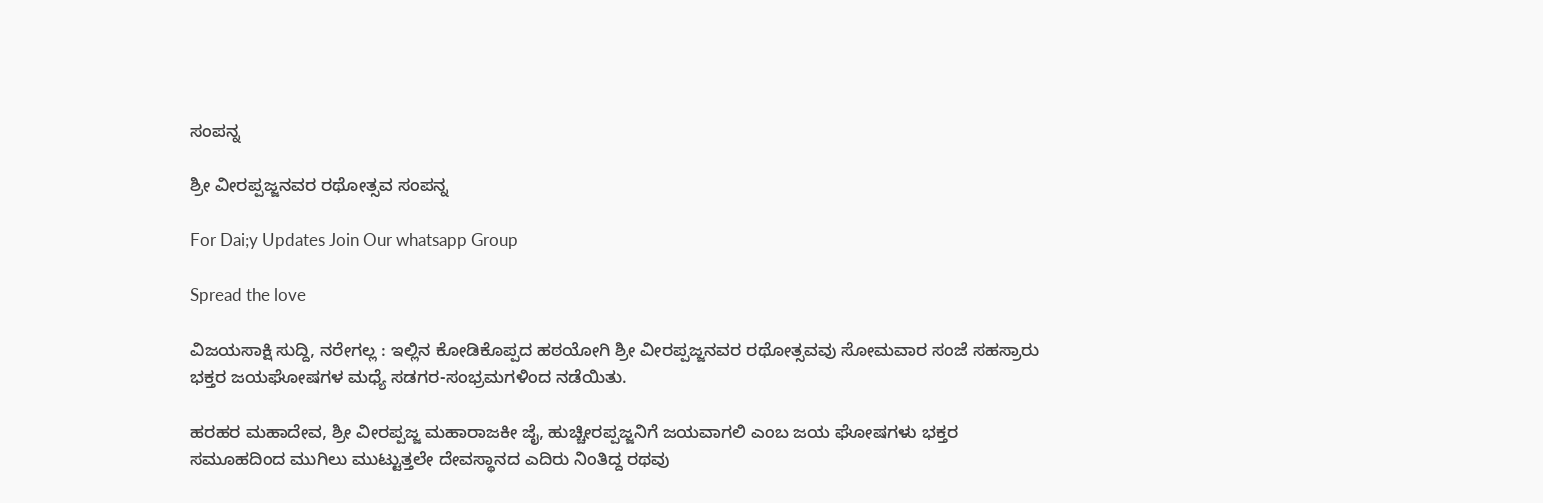ಸಂಪನ್ನ

ಶ್ರೀ ವೀರಪ್ಪಜ್ಜನವರ ರಥೋತ್ಸವ ಸಂಪನ್ನ

For Dai;y Updates Join Our whatsapp Group

Spread the love

ವಿಜಯಸಾಕ್ಷಿ ಸುದ್ದಿ, ನರೇಗಲ್ಲ : ಇಲ್ಲಿನ ಕೋಡಿಕೊಪ್ಪದ ಹಠಯೋಗಿ ಶ್ರೀ ವೀರಪ್ಪಜ್ಜನವರ ರಥೋತ್ಸವವು ಸೋಮವಾರ ಸಂಜೆ ಸಹಸ್ರಾರು ಭಕ್ತರ ಜಯಘೋಷಗಳ ಮಧ್ಯೆ ಸಡಗರ-ಸಂಭ್ರಮಗಳಿಂದ ನಡೆಯಿತು.

ಹರಹರ ಮಹಾದೇವ, ಶ್ರೀ ವೀರಪ್ಪಜ್ಜ ಮಹಾರಾಜಕೀ ಜೈ, ಹುಚ್ಚೀರಪ್ಪಜ್ಜನಿಗೆ ಜಯವಾಗಲಿ ಎಂಬ ಜಯ ಘೋಷಗಳು ಭಕ್ತರ ಸಮೂಹದಿಂದ ಮುಗಿಲು ಮುಟ್ಟುತ್ತಲೇ ದೇವಸ್ಥಾನದ ಎದಿರು ನಿಂತಿದ್ದ ರಥವು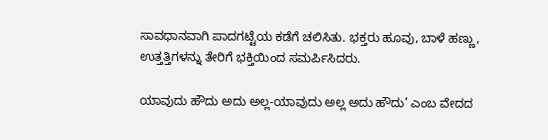ಸಾವಧಾನವಾಗಿ ಪಾದಗಟ್ಟೆಯ ಕಡೆಗೆ ಚಲಿಸಿತು. ಭಕ್ತರು ಹೂವು, ಬಾಳೆ ಹಣ್ಣು, ಉತ್ತತ್ತಿಗಳನ್ನು ತೇರಿಗೆ ಭಕ್ತಿಯಿಂದ ಸಮರ್ಪಿಸಿದರು.

ಯಾವುದು ಹೌದು ಅದು ಅಲ್ಲ-ಯಾವುದು ಅಲ್ಲ ಅದು ಹೌದು’ ಎಂಬ ವೇದದ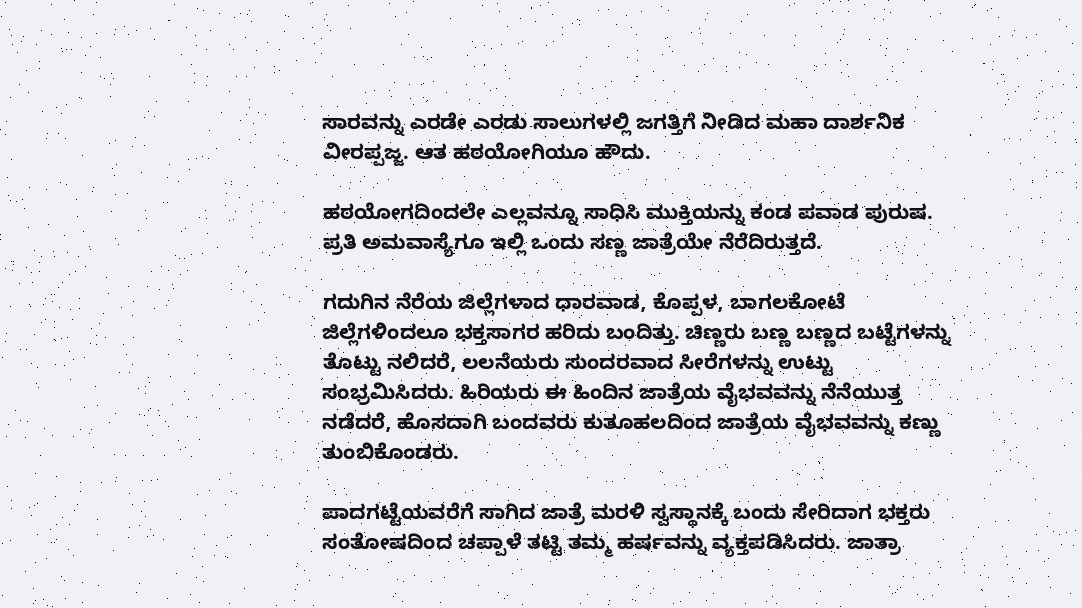ಸಾರವನ್ನು ಎರಡೇ ಎರಡು ಸಾಲುಗಳಲ್ಲಿ ಜಗತ್ತಿಗೆ ನೀಡಿದ ಮಹಾ ದಾರ್ಶನಿಕ ವೀರಪ್ಪಜ್ಜ. ಆತ ಹಠಯೋಗಿಯೂ ಹೌದು.

ಹಠಯೋಗದಿಂದಲೇ ಎಲ್ಲವನ್ನೂ ಸಾಧಿಸಿ ಮುಕ್ತಿಯನ್ನು ಕಂಡ ಪವಾಡ ಪುರುಷ. ಪ್ರತಿ ಅಮವಾಸ್ಯೆಗೂ ಇಲ್ಲಿ ಒಂದು ಸಣ್ಣ ಜಾತ್ರೆಯೇ ನೆರೆದಿರುತ್ತದೆ.

ಗದುಗಿನ ನೆರೆಯ ಜಿಲ್ಲೆಗಳಾದ ಧಾರವಾಡ, ಕೊಪ್ಪಳ, ಬಾಗಲಕೋಟೆ ಜಿಲ್ಲೆಗಳಿಂದಲೂ ಭಕ್ತಸಾಗರ ಹರಿದು ಬಂದಿತ್ತು. ಚಿಣ್ಣರು ಬಣ್ಣ ಬಣ್ಣದ ಬಟ್ಟೆಗಳನ್ನು ತೊಟ್ಟು ನಲಿದರೆ, ಲಲನೆಯರು ಸುಂದರವಾದ ಸೀರೆಗಳನ್ನು ಉಟ್ಟು ಸಂಭ್ರಮಿಸಿದರು. ಹಿರಿಯರು ಈ ಹಿಂದಿನ ಜಾತ್ರೆಯ ವೈಭವವನ್ನು ನೆನೆಯುತ್ತ ನಡೆದರೆ, ಹೊಸದಾಗಿ ಬಂದವರು ಕುತೂಹಲದಿಂದ ಜಾತ್ರೆಯ ವೈಭವವನ್ನು ಕಣ್ಣು ತುಂಬಿಕೊಂಡರು.

ಪಾದಗಟ್ಟೆಯವರೆಗೆ ಸಾಗಿದ ಜಾತ್ರೆ ಮರಳಿ ಸ್ವಸ್ಥಾನಕ್ಕೆ ಬಂದು ಸೇರಿದಾಗ ಭಕ್ತರು ಸಂತೋಷದಿಂದ ಚಪ್ಪಾಳೆ ತಟ್ಟಿ ತಮ್ಮ ಹರ್ಷವನ್ನು ವ್ಯಕ್ತಪಡಿಸಿದರು. ಜಾತ್ರಾ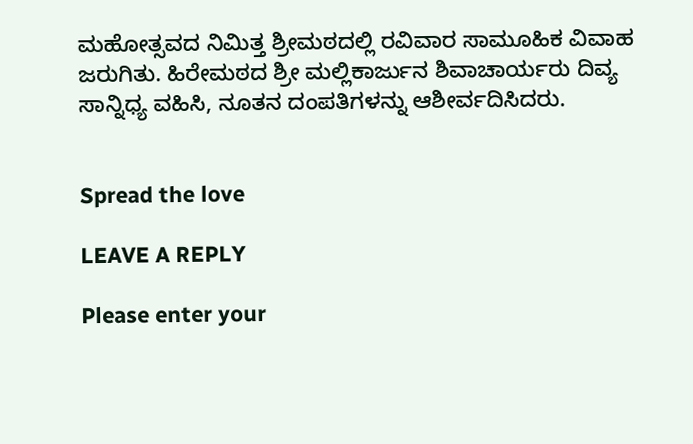ಮಹೋತ್ಸವದ ನಿಮಿತ್ತ ಶ್ರೀಮಠದಲ್ಲಿ ರವಿವಾರ ಸಾಮೂಹಿಕ ವಿವಾಹ ಜರುಗಿತು. ಹಿರೇಮಠದ ಶ್ರೀ ಮಲ್ಲಿಕಾರ್ಜುನ ಶಿವಾಚಾರ್ಯರು ದಿವ್ಯ ಸಾನ್ನಿಧ್ಯ ವಹಿಸಿ, ನೂತನ ದಂಪತಿಗಳನ್ನು ಆಶೀರ್ವದಿಸಿದರು.


Spread the love

LEAVE A REPLY

Please enter your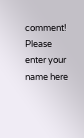comment!
Please enter your name here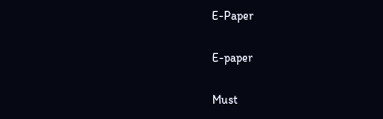E-Paper

E-paper

Must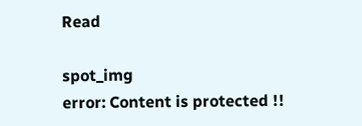Read

spot_img
error: Content is protected !!